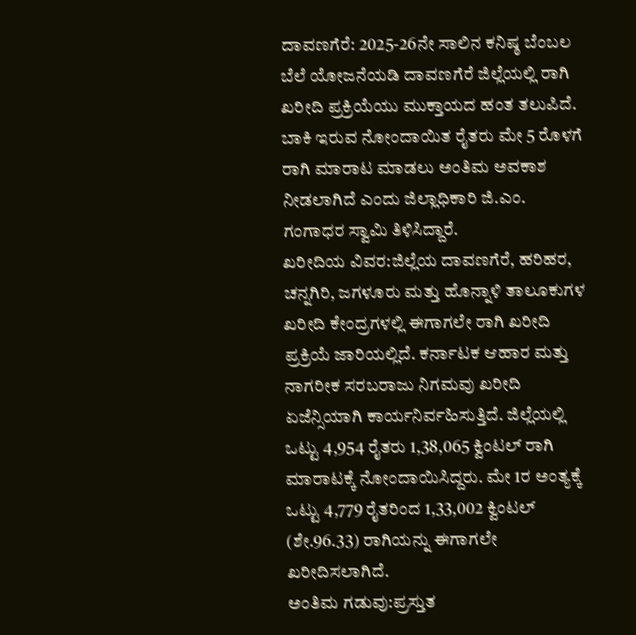ದಾವಣಗೆರೆ: 2025-26ನೇ ಸಾಲಿನ ಕನಿಷ್ಠ ಬೆಂಬಲ ಬೆಲೆ ಯೋಜನೆಯಡಿ ದಾವಣಗೆರೆ ಜಿಲ್ಲೆಯಲ್ಲಿ ರಾಗಿ ಖರೀದಿ ಪ್ರಕ್ರಿಯೆಯು ಮುಕ್ತಾಯದ ಹಂತ ತಲುಪಿದೆ. ಬಾಕಿ ಇರುವ ನೋಂದಾಯಿತ ರೈತರು ಮೇ 5 ರೊಳಗೆ ರಾಗಿ ಮಾರಾಟ ಮಾಡಲು ಅಂತಿಮ ಅವಕಾಶ ನೀಡಲಾಗಿದೆ ಎಂದು ಜಿಲ್ಲಾಧಿಕಾರಿ ಜಿ.ಎಂ. ಗಂಗಾಧರ ಸ್ವಾಮಿ ತಿಳಿಸಿದ್ದಾರೆ.
ಖರೀದಿಯ ವಿವರ:ಜಿಲ್ಲೆಯ ದಾವಣಗೆರೆ, ಹರಿಹರ, ಚನ್ನಗಿರಿ, ಜಗಳೂರು ಮತ್ತು ಹೊನ್ನಾಳಿ ತಾಲೂಕುಗಳ ಖರೀದಿ ಕೇಂದ್ರಗಳಲ್ಲಿ ಈಗಾಗಲೇ ರಾಗಿ ಖರೀದಿ ಪ್ರಕ್ರಿಯೆ ಜಾರಿಯಲ್ಲಿದೆ. ಕರ್ನಾಟಕ ಆಹಾರ ಮತ್ತು ನಾಗರೀಕ ಸರಬರಾಜು ನಿಗಮವು ಖರೀದಿ ಏಜೆನ್ಸಿಯಾಗಿ ಕಾರ್ಯನಿರ್ವಹಿಸುತ್ತಿದೆ. ಜಿಲ್ಲೆಯಲ್ಲಿ ಒಟ್ಟು 4,954 ರೈತರು 1,38,065 ಕ್ವಿಂಟಲ್ ರಾಗಿ ಮಾರಾಟಕ್ಕೆ ನೋಂದಾಯಿಸಿದ್ದರು. ಮೇ 1ರ ಅಂತ್ಯಕ್ಕೆ ಒಟ್ಟು 4,779 ರೈತರಿಂದ 1,33,002 ಕ್ವಿಂಟಲ್ (ಶೇ.96.33) ರಾಗಿಯನ್ನು ಈಗಾಗಲೇ ಖರೀದಿಸಲಾಗಿದೆ.
ಅಂತಿಮ ಗಡುವು:ಪ್ರಸ್ತುತ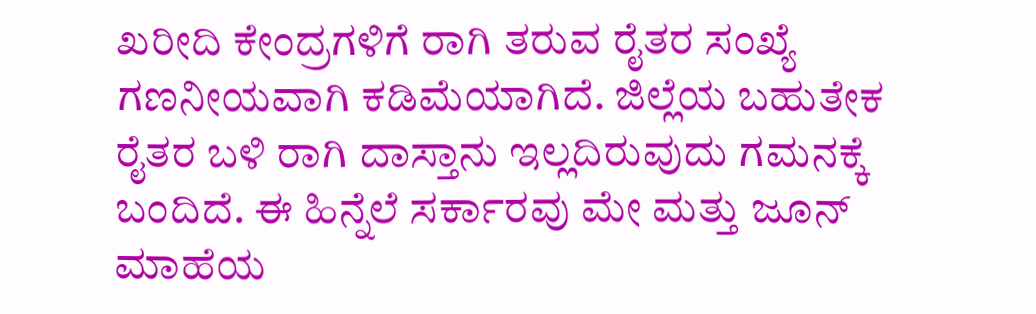ಖರೀದಿ ಕೇಂದ್ರಗಳಿಗೆ ರಾಗಿ ತರುವ ರೈತರ ಸಂಖ್ಯೆ ಗಣನೀಯವಾಗಿ ಕಡಿಮೆಯಾಗಿದೆ. ಜಿಲ್ಲೆಯ ಬಹುತೇಕ ರೈತರ ಬಳಿ ರಾಗಿ ದಾಸ್ತಾನು ಇಲ್ಲದಿರುವುದು ಗಮನಕ್ಕೆ ಬಂದಿದೆ. ಈ ಹಿನ್ನೆಲೆ ಸರ್ಕಾರವು ಮೇ ಮತ್ತು ಜೂನ್ ಮಾಹೆಯ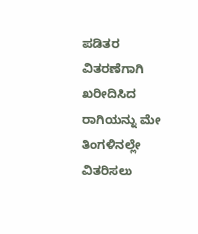ಪಡಿತರ ವಿತರಣೆಗಾಗಿ ಖರೀದಿಸಿದ ರಾಗಿಯನ್ನು ಮೇ ತಿಂಗಳಿನಲ್ಲೇ ವಿತರಿಸಲು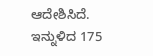ಆದೇಶಿಸಿದೆ.
ಇನ್ನುಳಿದ 175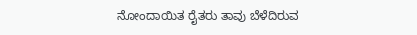ನೋಂದಾಯಿತ ರೈತರು ತಾವು ಬೆಳೆದಿರುವ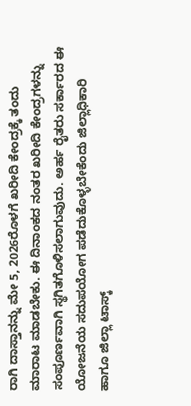ರಾಗಿ ದಾಸ್ತಾನನ್ನು ಮೇ 5, 2026ರೊಳಗೆ ಖರೀದಿ ಕೇಂದ್ರಕ್ಕೆ ತಂದು ಮಾರಾಟ ಮಾಡಬೇಕು. ಈ ದಿನಾಂಕದ ನಂತರ ಖರೀದಿ ಕೇಂದ್ರಗಳನ್ನು ಸಂಪೂರ್ಣವಾಗಿ ಸ್ಥಗಿತಗೊಳಿಸಲಾಗುವುದು. ಅರ್ಹ ರೈತರು ಸರ್ಕಾರದ ಈ ಯೋಜನೆಯ ಸದುಪಯೋಗ ಪಡೆದುಕೊಳ್ಳಬೇಕೆಂದು ಜಿಲ್ಲಾಧಿಕಾರಿ ಹಾಗೂ ಜಿಲ್ಲಾ ಟಾಸ್ಕ್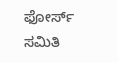ಫೋರ್ಸ್ ಸಮಿತಿ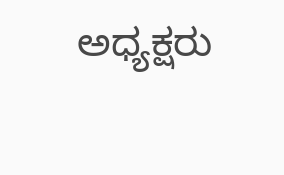ಅಧ್ಯಕ್ಷರು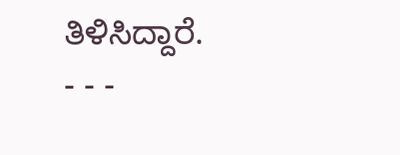ತಿಳಿಸಿದ್ದಾರೆ.
- - -